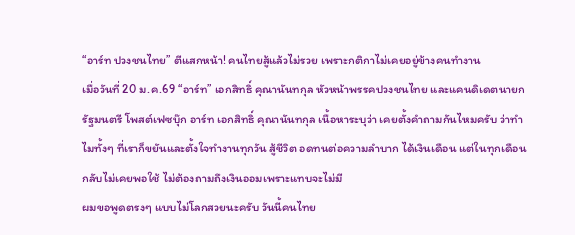“อาร์ท ปวงชนไทย” ตีแสกหน้า! คนไทยสู้แล้วไม่รวย เพราะกติกาไม่เคยอยู่ข้างคนทำงาน
เมื่อวันที่ 20 ม.ค.69 “อาร์ท” เอกสิทธิ์ คุณานันทกุล หัวหน้าพรรคปวงชนไทย และแคนดิเดตนายกรัฐมนตรี โพสต์เฟซบุ๊ก อาร์ท เอกสิทธิ์ คุณานันทกุล เนื้อหาระบุว่า เคยตั้งคำถามกันไหมครับ ว่าทำไมทั้งๆ ที่เราก็ขยันและตั้งใจทำงานทุกวัน สู้ชีวิต อดทนต่อความลำบาก ได้เงินเดือน แต่ในทุกเดือน กลับไม่เคยพอใช้ ไม่ต้องถามถึงเงินออมเพราะแทบจะไม่มี
ผมขอพูดตรงๆ แบบไม่โลกสวยนะครับ วันนี้คนไทย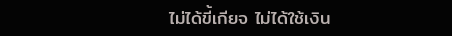ไม่ได้ขี้เกียจ ไม่ได้ใช้เงิน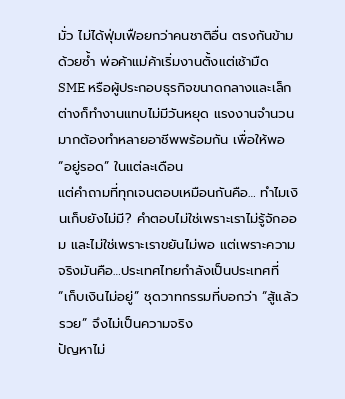มั่ว ไม่ได้ฟุ่มเฟือยกว่าคนชาติอื่น ตรงกันข้ามด้วยซ้ำ พ่อค้าแม่ค้าเริ่มงานตั้งแต่เช้ามืด SME หรือผู้ประกอบธุรกิจขนาดกลางและเล็ก ต่างก็ทำงานแทบไม่มีวันหยุด แรงงานจำนวนมากต้องทำหลายอาชีพพร้อมกัน เพื่อให้พอ “อยู่รอด” ในแต่ละเดือน
แต่คำถามที่ทุกเจนตอบเหมือนกันคือ… ทำไมเงินเก็บยังไม่มี? คำตอบไม่ใช่เพราะเราไม่รู้จักออม และไม่ใช่เพราะเราขยันไม่พอ แต่เพราะความจริงมันคือ…ประเทศไทยกำลังเป็นประเทศที่ “เก็บเงินไม่อยู่” ชุดวาทกรรมที่บอกว่า “สู้แล้วรวย” จึงไม่เป็นความจริง
ปัญหาไม่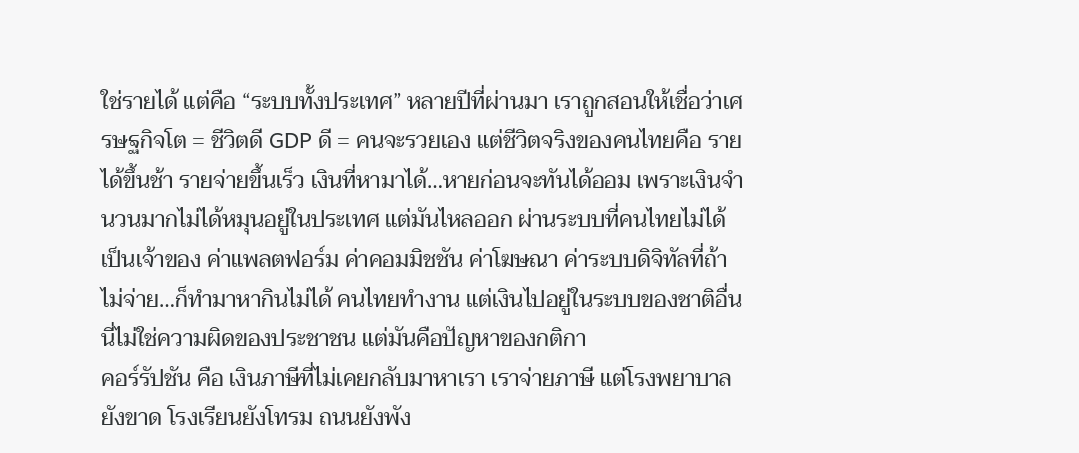ใช่รายได้ แต่คือ “ระบบทั้งประเทศ” หลายปีที่ผ่านมา เราถูกสอนให้เชื่อว่าเศรษฐกิจโต = ชีวิตดี GDP ดี = คนจะรวยเอง แต่ชีวิตจริงของคนไทยคือ รายได้ขึ้นช้า รายจ่ายขึ้นเร็ว เงินที่หามาได้…หายก่อนจะทันได้ออม เพราะเงินจำนวนมากไม่ได้หมุนอยู่ในประเทศ แต่มันไหลออก ผ่านระบบที่คนไทยไม่ได้เป็นเจ้าของ ค่าแพลตฟอร์ม ค่าคอมมิชชัน ค่าโฆษณา ค่าระบบดิจิทัลที่ถ้าไม่จ่าย…ก็ทำมาหากินไม่ได้ คนไทยทำงาน แต่เงินไปอยู่ในระบบของชาติอื่น นี่ไม่ใช่ความผิดของประชาชน แต่มันคือปัญหาของกติกา
คอร์รัปชัน คือ เงินภาษีที่ไม่เคยกลับมาหาเรา เราจ่ายภาษี แต่โรงพยาบาลยังขาด โรงเรียนยังโทรม ถนนยังพัง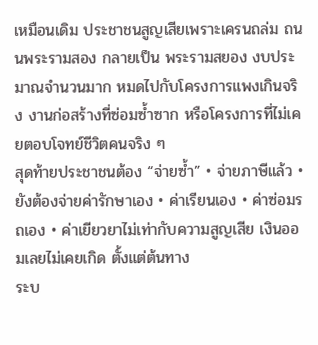เหมือนเดิม ประชาชนสูญเสียเพราะเครนถล่ม ถนนพระรามสอง กลายเป็น พระรามสยอง งบประมาณจำนวนมาก หมดไปกับโครงการแพงเกินจริง งานก่อสร้างที่ซ่อมซ้ำซาก หรือโครงการที่ไม่เคยตอบโจทย์ชีวิตคนจริง ๆ
สุดท้ายประชาชนต้อง “จ่ายซ้ำ” • จ่ายภาษีแล้ว • ยังต้องจ่ายค่ารักษาเอง • ค่าเรียนเอง • ค่าซ่อมรถเอง • ค่าเยียวยาไม่เท่ากับความสูญเสีย เงินออมเลยไม่เคยเกิด ตั้งแต่ต้นทาง
ระบ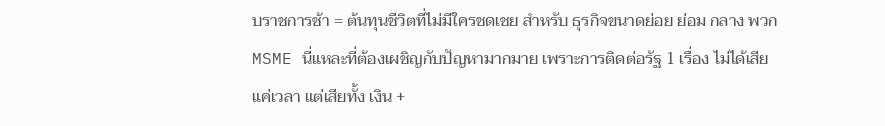บราชการช้า = ต้นทุนชีวิตที่ไม่มีใครชดเชย สำหรับ ธุรกิจขนาดย่อย ย่อม กลาง พวก MSME นี่แหละที่ต้องเผชิญกับปัญหามากมาย เพราะการติดต่อรัฐ 1 เรื่อง ไม่ได้เสียแค่เวลา แต่เสียทั้ง เงิน +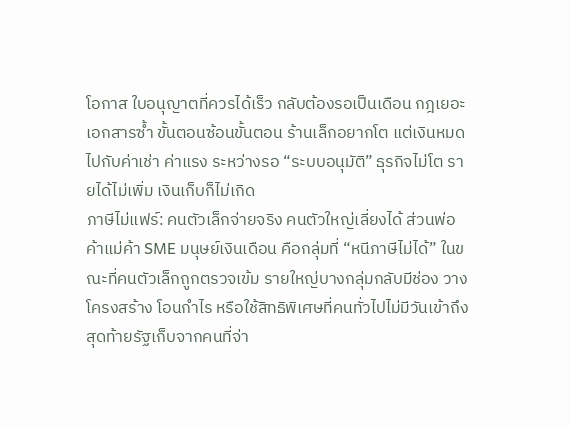โอกาส ใบอนุญาตที่ควรได้เร็ว กลับต้องรอเป็นเดือน กฎเยอะ เอกสารซ้ำ ขั้นตอนซ้อนขั้นตอน ร้านเล็กอยากโต แต่เงินหมดไปกับค่าเช่า ค่าแรง ระหว่างรอ “ระบบอนุมัติ” ธุรกิจไม่โต รายได้ไม่เพิ่ม เงินเก็บก็ไม่เกิด
ภาษีไม่แฟร์: คนตัวเล็กจ่ายจริง คนตัวใหญ่เลี่ยงได้ ส่วนพ่อค้าแม่ค้า SME มนุษย์เงินเดือน คือกลุ่มที่ “หนีภาษีไม่ได้” ในขณะที่คนตัวเล็กถูกตรวจเข้ม รายใหญ่บางกลุ่มกลับมีช่อง วางโครงสร้าง โอนกำไร หรือใช้สิทธิพิเศษที่คนทั่วไปไม่มีวันเข้าถึง สุดท้ายรัฐเก็บจากคนที่จ่า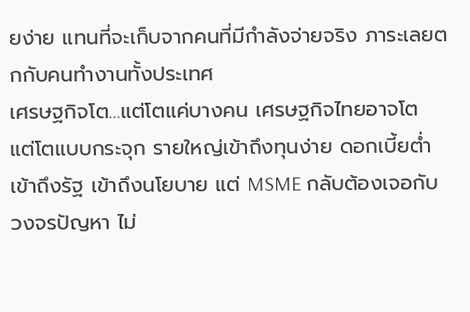ยง่าย แทนที่จะเก็บจากคนที่มีกำลังจ่ายจริง ภาระเลยตกกับคนทำงานทั้งประเทศ
เศรษฐกิจโต…แต่โตแค่บางคน เศรษฐกิจไทยอาจโต แต่โตแบบกระจุก รายใหญ่เข้าถึงทุนง่าย ดอกเบี้ยต่ำ เข้าถึงรัฐ เข้าถึงนโยบาย แต่ MSME กลับต้องเจอกับวงจรปัญหา ไม่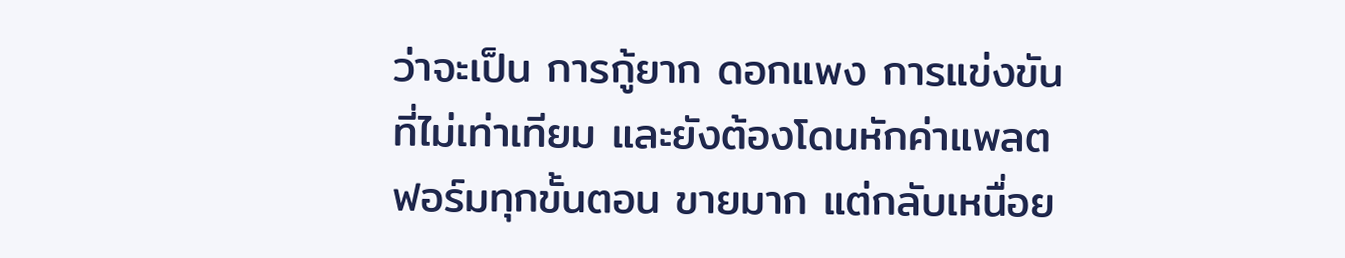ว่าจะเป็น การกู้ยาก ดอกแพง การแข่งขันที่ไม่เท่าเทียม และยังต้องโดนหักค่าแพลตฟอร์มทุกขั้นตอน ขายมาก แต่กลับเหนื่อย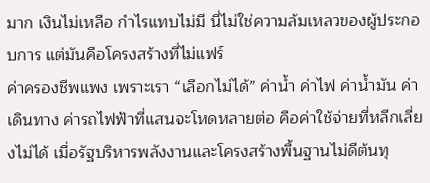มาก เงินไม่เหลือ กำไรแทบไม่มี นี่ไม่ใช่ความล้มเหลวของผู้ประกอบการ แต่มันคือโครงสร้างที่ไม่แฟร์
ค่าครองชีพแพง เพราะเรา “เลือกไม่ได้” ค่าน้ำ ค่าไฟ ค่าน้ำมัน ค่าเดินทาง ค่ารถไฟฟ้าที่แสนจะโหดหลายต่อ คือค่าใช้จ่ายที่หลีกเลี่ยงไม่ได้ เมื่อรัฐบริหารพลังงานและโครงสร้างพื้นฐานไม่ดีต้นทุ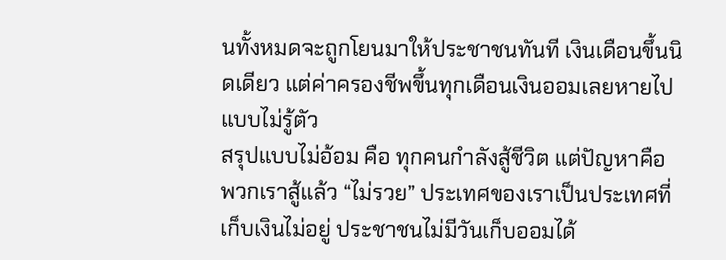นทั้งหมดจะถูกโยนมาให้ประชาชนทันที เงินเดือนขึ้นนิดเดียว แต่ค่าครองชีพขึ้นทุกเดือนเงินออมเลยหายไปแบบไม่รู้ตัว
สรุปแบบไม่อ้อม คือ ทุกคนกำลังสู้ชีวิต แต่ปัญหาคือ พวกเราสู้แล้ว “ไม่รวย” ประเทศของเราเป็นประเทศที่เก็บเงินไม่อยู่ ประชาชนไม่มีวันเก็บออมได้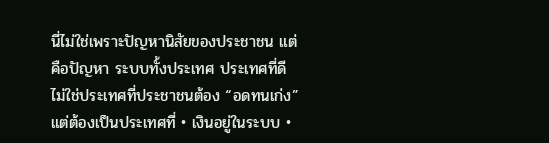นี่ไม่ใช่เพราะปัญหานิสัยของประชาชน แต่คือปัญหา ระบบทั้งประเทศ ประเทศที่ดี ไม่ใช่ประเทศที่ประชาชนต้อง “อดทนเก่ง” แต่ต้องเป็นประเทศที่ • เงินอยู่ในระบบ •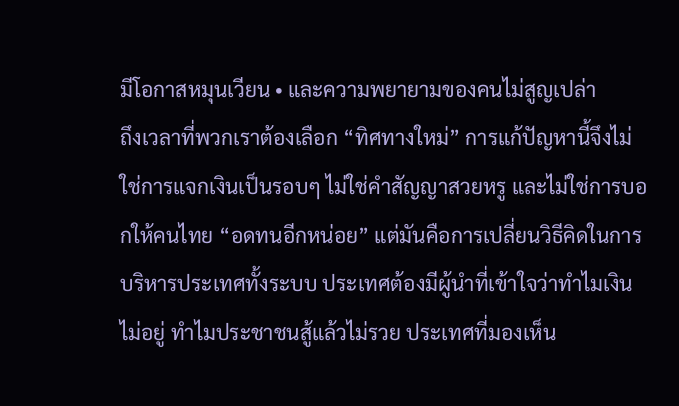มีโอกาสหมุนเวียน • และความพยายามของคนไม่สูญเปล่า
ถึงเวลาที่พวกเราต้องเลือก “ทิศทางใหม่” การแก้ปัญหานี้จึงไม่ใช่การแจกเงินเป็นรอบๆ ไม่ใช่คำสัญญาสวยหรู และไม่ใช่การบอกให้คนไทย “อดทนอีกหน่อย” แต่มันคือการเปลี่ยนวิธีคิดในการบริหารประเทศทั้งระบบ ประเทศต้องมีผู้นำที่เข้าใจว่าทำไมเงินไม่อยู่ ทำไมประชาชนสู้แล้วไม่รวย ประเทศที่มองเห็น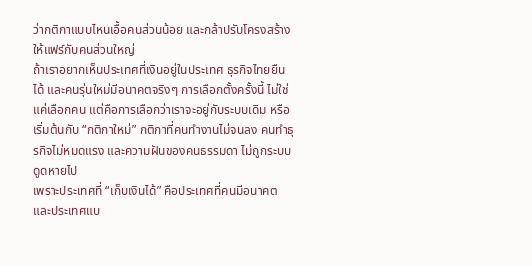ว่ากติกาแบบไหนเอื้อคนส่วนน้อย และกล้าปรับโครงสร้างให้แฟร์กับคนส่วนใหญ่
ถ้าเราอยากเห็นประเทศที่เงินอยู่ในประเทศ ธุรกิจไทยยืนได้ และคนรุ่นใหม่มีอนาคตจริงๆ การเลือกตั้งครั้งนี้ ไม่ใช่แค่เลือกคน แต่คือการเลือกว่าเราจะอยู่กับระบบเดิม หรือเริ่มต้นกับ “กติกาใหม่” กติกาที่คนทำงานไม่จนลง คนทำธุรกิจไม่หมดแรง และความฝันของคนธรรมดา ไม่ถูกระบบดูดหายไป
เพราะประเทศที่ “เก็บเงินได้” คือประเทศที่คนมีอนาคต และประเทศแบ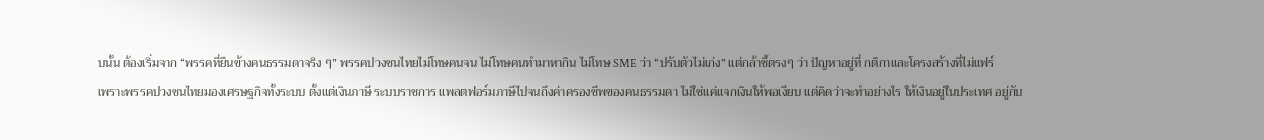บนั้น ต้องเริ่มจาก “พรรคที่ยืนข้างคนธรรมดาจริง ๆ” พรรคปวงชนไทยไม่โทษคนจน ไม่โทษคนทำมาหากิน ไม่โทษ SME ว่า “ปรับตัวไม่เก่ง” แต่กล้าชี้ตรงๆ ว่า ปัญหาอยู่ที่ กติกาและโครงสร้างที่ไม่แฟร์
เพราะพรรคปวงชนไทยมองเศรษฐกิจทั้งระบบ ตั้งแต่เงินภาษี ระบบราชการ แพลตฟอร์มภาษีไปจนถึงค่าครองชีพของคนธรรมดา ไม่ใช่แค่แจกเงินให้พอเงียบ แต่คิดว่าจะทำอย่างไร ให้เงินอยู่ในประเทศ อยู่กับ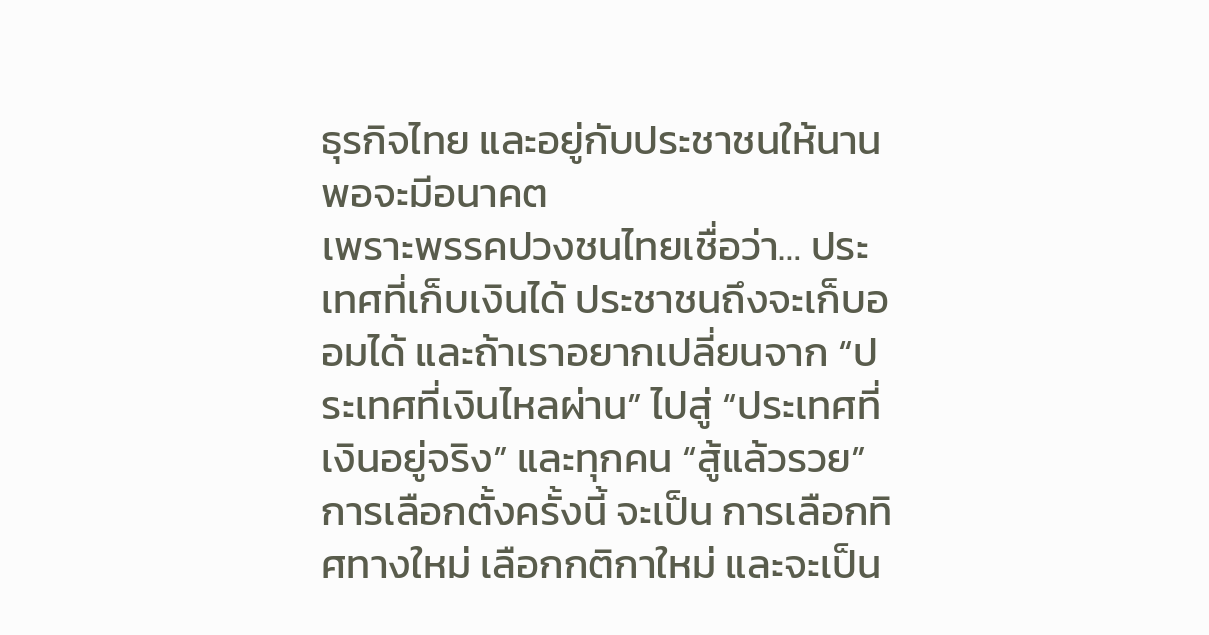ธุรกิจไทย และอยู่กับประชาชนให้นานพอจะมีอนาคต
เพราะพรรคปวงชนไทยเชื่อว่า… ประเทศที่เก็บเงินได้ ประชาชนถึงจะเก็บออมได้ และถ้าเราอยากเปลี่ยนจาก “ประเทศที่เงินไหลผ่าน” ไปสู่ “ประเทศที่เงินอยู่จริง” และทุกคน “สู้แล้วรวย”การเลือกตั้งครั้งนี้ จะเป็น การเลือกทิศทางใหม่ เลือกกติกาใหม่ และจะเป็น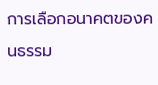การเลือกอนาคตของคนธรรม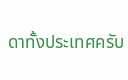ดาทั้งประเทศครับ